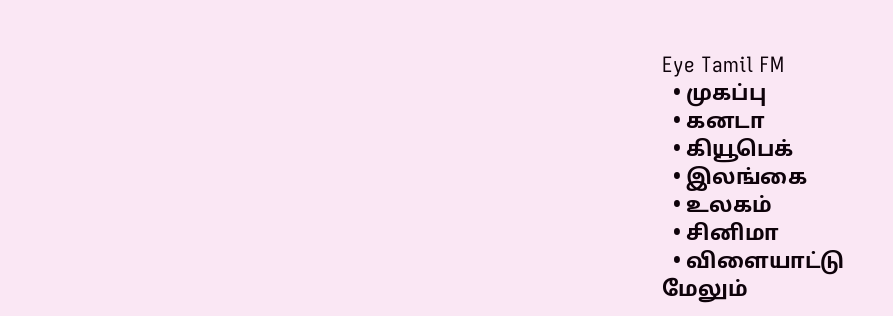Eye Tamil FM
  • முகப்பு
  • கனடா
  • கியூபெக்
  • இலங்கை
  • உலகம்
  • சினிமா
  • விளையாட்டு
மேலும்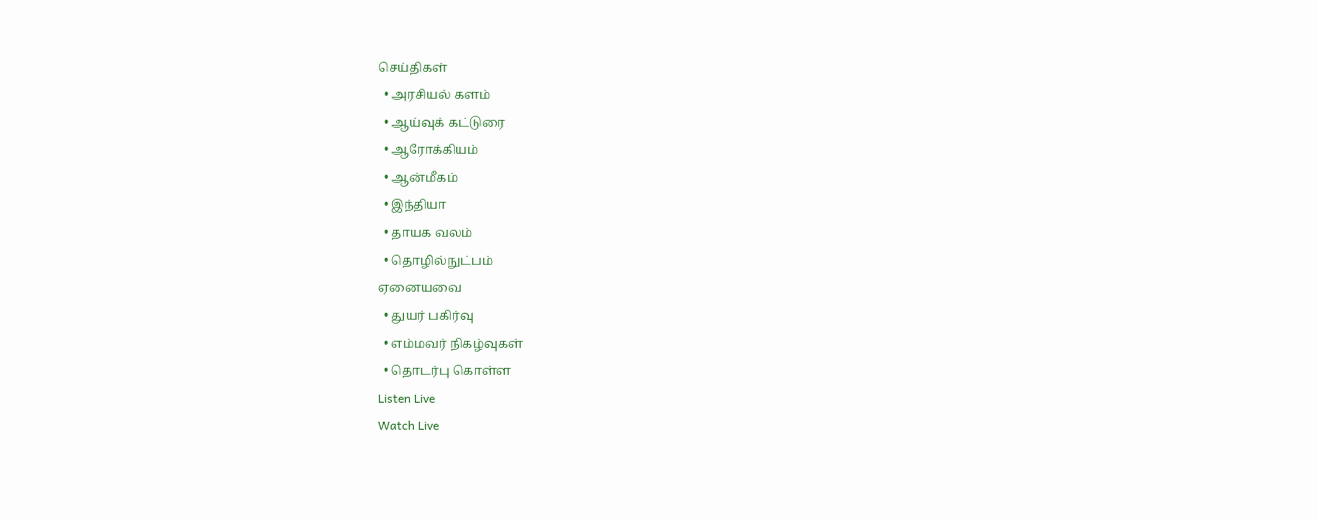செய்திகள்
  • அரசியல் களம்
  • ஆய்வுக் கட்டுரை
  • ஆரோக்கியம்
  • ஆன்மீகம்
  • இந்தியா
  • தாயக வலம்
  • தொழில்நுட்பம்
ஏனையவை
  • துயர் பகிர்வு
  • எம்மவர் நிகழ்வுகள்
  • தொடர்பு கொள்ள
Listen Live
Watch Live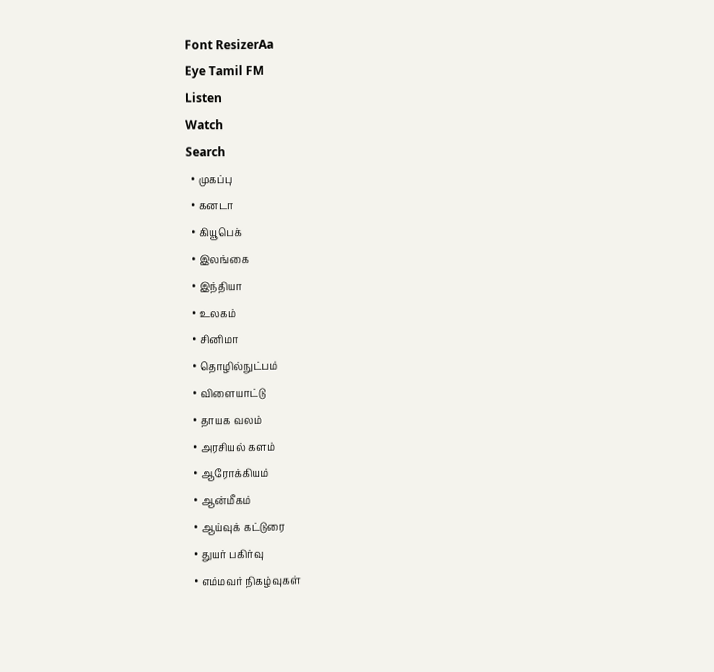Font ResizerAa
Eye Tamil FM
Listen
Watch
Search
  • முகப்பு
  • கனடா
  • கியூபெக்
  • இலங்கை
  • இந்தியா
  • உலகம்
  • சினிமா
  • தொழில்நுட்பம்
  • விளையாட்டு
  • தாயக வலம்
  • அரசியல் களம்
  • ஆரோக்கியம்
  • ஆன்மீகம்
  • ஆய்வுக் கட்டுரை
  • துயர் பகிர்வு
  • எம்மவர் நிகழ்வுகள்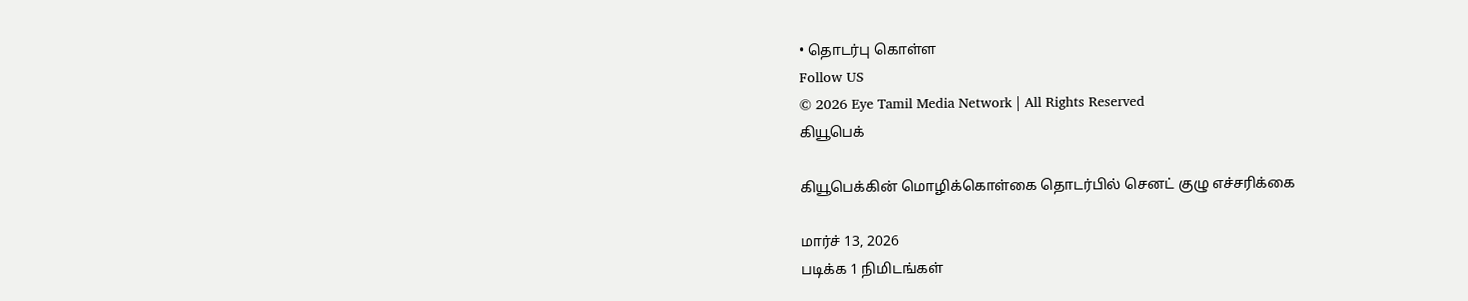• தொடர்பு கொள்ள
Follow US
© 2026 Eye Tamil Media Network | All Rights Reserved
கியூபெக்

கியூபெக்கின் மொழிக்கொள்கை தொடர்பில் செனட் குழு எச்சரிக்கை

மார்ச் 13, 2026
படிக்க 1 நிமிடங்கள்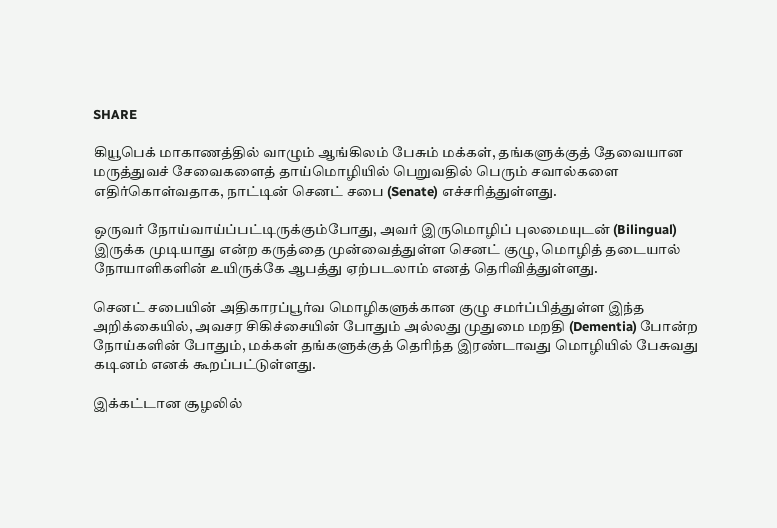SHARE

கியூபெக் மாகாணத்தில் வாழும் ஆங்கிலம் பேசும் மக்கள், தங்களுக்குத் தேவையான மருத்துவச் சேவைகளைத் தாய்மொழியில் பெறுவதில் பெரும் சவால்களை எதிர்கொள்வதாக, நாட்டின் செனட் சபை (Senate) எச்சரித்துள்ளது.

ஒருவர் நோய்வாய்ப்பட்டிருக்கும்போது, அவர் இருமொழிப் புலமையுடன் (Bilingual) இருக்க முடியாது என்ற கருத்தை முன்வைத்துள்ள செனட் குழு, மொழித் தடையால் நோயாளிகளின் உயிருக்கே ஆபத்து ஏற்படலாம் எனத் தெரிவித்துள்ளது.

செனட் சபையின் அதிகாரப்பூர்வ மொழிகளுக்கான குழு சமர்ப்பித்துள்ள இந்த அறிக்கையில், அவசர சிகிச்சையின் போதும் அல்லது முதுமை மறதி (Dementia) போன்ற நோய்களின் போதும், மக்கள் தங்களுக்குத் தெரிந்த இரண்டாவது மொழியில் பேசுவது கடினம் எனக் கூறப்பட்டுள்ளது.

இக்கட்டான சூழலில்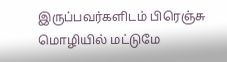இருப்பவர்களிடம் பிரெஞ்சு மொழியில் மட்டுமே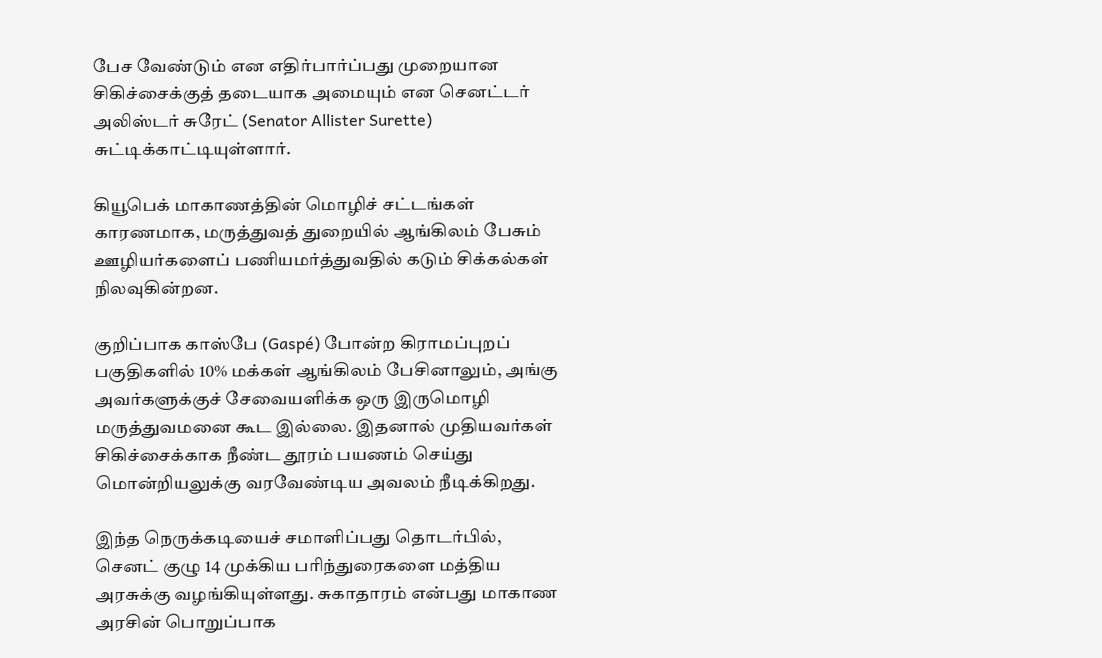பேச வேண்டும் என எதிர்பார்ப்பது முறையான சிகிச்சைக்குத் தடையாக அமையும் என செனட்டர் அலிஸ்டர் சுரேட் (Senator Allister Surette) சுட்டிக்காட்டியுள்ளார்.

கியூபெக் மாகாணத்தின் மொழிச் சட்டங்கள் காரணமாக, மருத்துவத் துறையில் ஆங்கிலம் பேசும் ஊழியர்களைப் பணியமர்த்துவதில் கடும் சிக்கல்கள் நிலவுகின்றன.

குறிப்பாக காஸ்பே (Gaspé) போன்ற கிராமப்புறப் பகுதிகளில் 10% மக்கள் ஆங்கிலம் பேசினாலும், அங்கு அவர்களுக்குச் சேவையளிக்க ஒரு இருமொழி மருத்துவமனை கூட இல்லை. இதனால் முதியவர்கள் சிகிச்சைக்காக நீண்ட தூரம் பயணம் செய்து மொன்றியலுக்கு வரவேண்டிய அவலம் நீடிக்கிறது.

இந்த நெருக்கடியைச் சமாளிப்பது தொடர்பில், செனட் குழு 14 முக்கிய பரிந்துரைகளை மத்திய அரசுக்கு வழங்கியுள்ளது. சுகாதாரம் என்பது மாகாண அரசின் பொறுப்பாக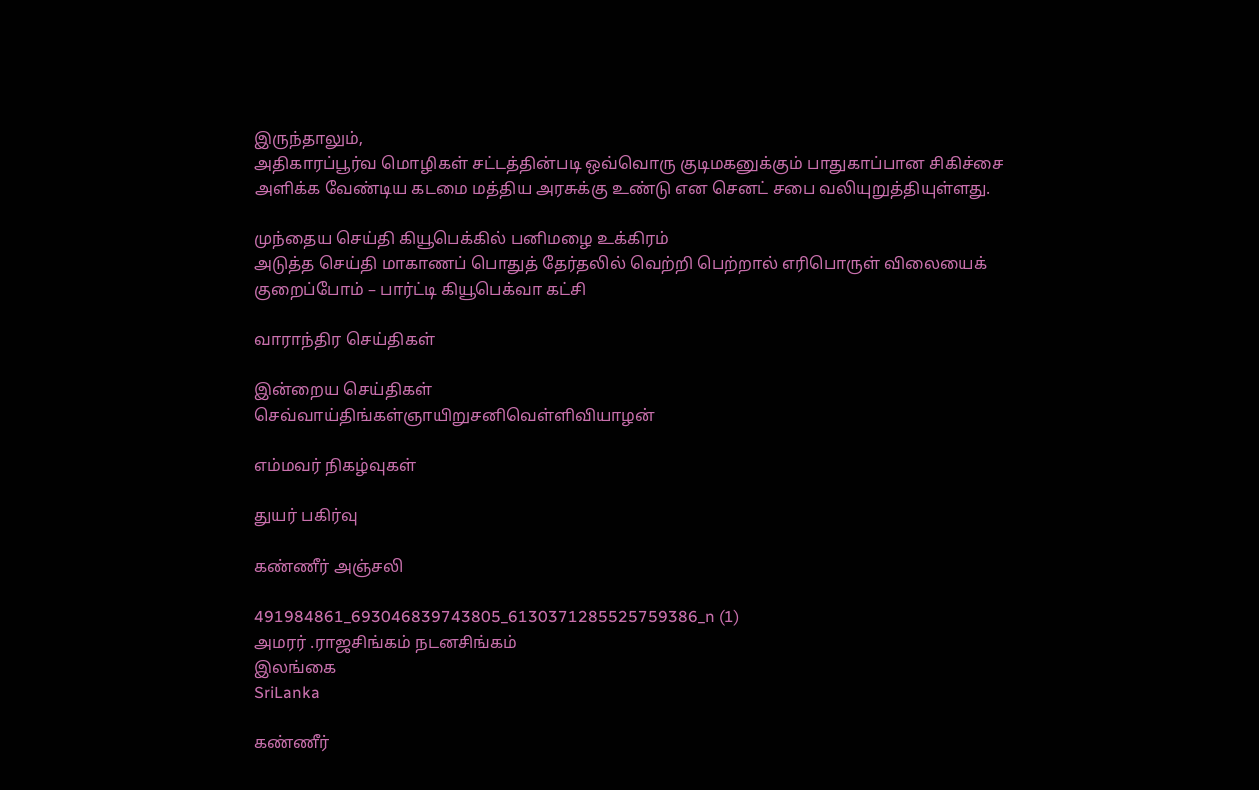இருந்தாலும்,
அதிகாரப்பூர்வ மொழிகள் சட்டத்தின்படி ஒவ்வொரு குடிமகனுக்கும் பாதுகாப்பான சிகிச்சை அளிக்க வேண்டிய கடமை மத்திய அரசுக்கு உண்டு என செனட் சபை வலியுறுத்தியுள்ளது.

முந்தைய செய்தி கியூபெக்கில் பனிமழை உக்கிரம்
அடுத்த செய்தி மாகாணப் பொதுத் தேர்தலில் வெற்றி பெற்றால் எரிபொருள் விலையைக் குறைப்போம் – பார்ட்டி கியூபெக்வா கட்சி

வாராந்திர செய்திகள்

இன்றைய செய்திகள்
செவ்வாய்திங்கள்ஞாயிறுசனிவெள்ளிவியாழன்

எம்மவர் நிகழ்வுகள்

துயர் பகிர்வு

கண்ணீர் அஞ்சலி

491984861_693046839743805_6130371285525759386_n (1)
அமரர் .ராஜசிங்கம் நடனசிங்கம்
இலங்கை
SriLanka

கண்ணீர்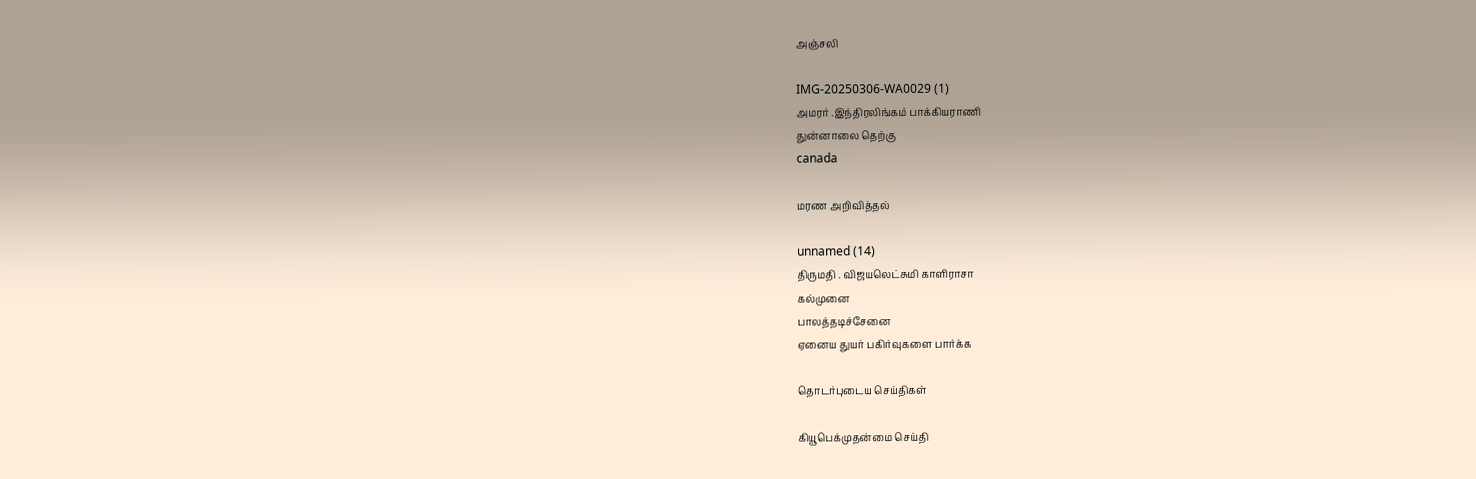அஞ்சலி

IMG-20250306-WA0029 (1)
அமரர் .இந்திரலிங்கம் பாக்கியராணி
துன்னாலை தெற்கு
canada

மரண அறிவித்தல்

unnamed (14)
திருமதி . விஜயலெட்சுமி காளிராசா
கல்முனை
பாலத்தடிச்சேனை
ஏனைய துயர் பகிர்வுகளை பார்க்க

தொடர்புடைய செய்திகள்

கியூபெக்முதன்மை செய்தி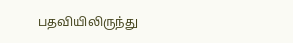பதவியிலிருந்து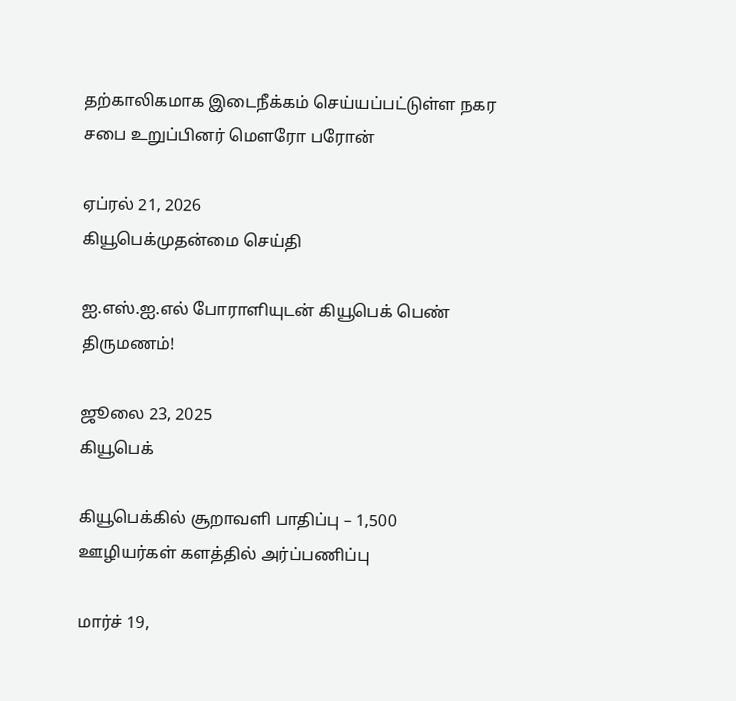தற்காலிகமாக இடைநீக்கம் செய்யப்பட்டுள்ள நகர சபை உறுப்பினர் மௌரோ பரோன்

ஏப்ரல் 21, 2026
கியூபெக்முதன்மை செய்தி

ஐ.எஸ்.ஐ.எல் போராளியுடன் கியூபெக் பெண் திருமணம்!

ஜூலை 23, 2025
கியூபெக்

கியூபெக்கில் சூறாவளி பாதிப்பு – 1,500 ஊழியர்கள் களத்தில் அர்ப்பணிப்பு

மார்ச் 19,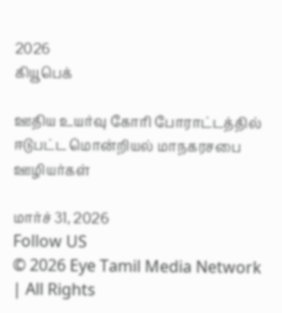2026
கியூபெக்

ஊதிய உயர்வு கோரி போராட்டத்தில் ஈடுபட்ட மொன்றியல் மாநகரசபை ஊழியர்கள்

மார்ச் 31, 2026
Follow US
© 2026 Eye Tamil Media Network | All Rights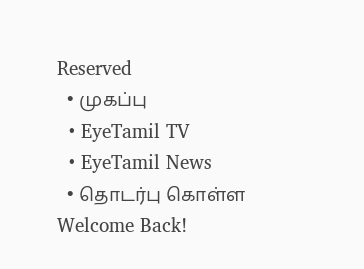Reserved
  • முகப்பு
  • EyeTamil TV
  • EyeTamil News
  • தொடர்பு கொள்ள
Welcome Back!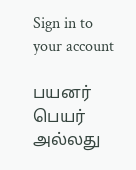Sign in to your account

பயனர் பெயர் அல்லது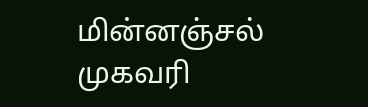மின்னஞ்சல் முகவரி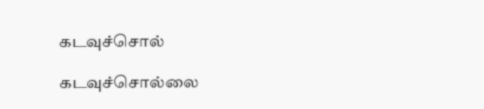கடவுச்சொல்

கடவுச்சொல்லை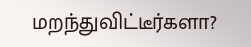மறந்துவிட்டீர்களா?